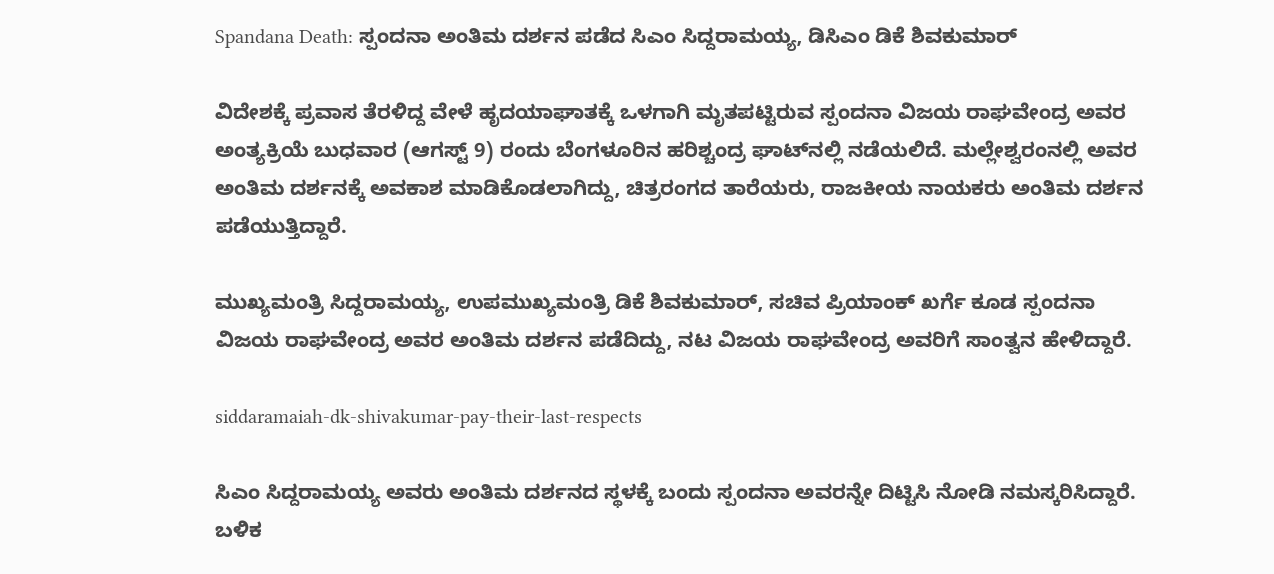Spandana Death: ಸ್ಪಂದನಾ ಅಂತಿಮ ದರ್ಶನ ಪಡೆದ ಸಿಎಂ ಸಿದ್ದರಾಮಯ್ಯ, ಡಿಸಿಎಂ ಡಿಕೆ ಶಿವಕುಮಾರ್

ವಿದೇಶಕ್ಕೆ ಪ್ರವಾಸ ತೆರಳಿದ್ದ ವೇಳೆ ಹೃದಯಾಘಾತಕ್ಕೆ ಒಳಗಾಗಿ ಮೃತಪಟ್ಟಿರುವ ಸ್ಪಂದನಾ ವಿಜಯ ರಾಘವೇಂದ್ರ ಅವರ ಅಂತ್ಯಕ್ರಿಯೆ ಬುಧವಾರ (ಆಗಸ್ಟ್ 9) ರಂದು ಬೆಂಗಳೂರಿನ ಹರಿಶ್ಚಂದ್ರ ಘಾಟ್‌ನಲ್ಲಿ ನಡೆಯಲಿದೆ. ಮಲ್ಲೇಶ್ವರಂನಲ್ಲಿ ಅವರ ಅಂತಿಮ ದರ್ಶನಕ್ಕೆ ಅವಕಾಶ ಮಾಡಿಕೊಡಲಾಗಿದ್ದು, ಚಿತ್ರರಂಗದ ತಾರೆಯರು, ರಾಜಕೀಯ ನಾಯಕರು ಅಂತಿಮ ದರ್ಶನ ಪಡೆಯುತ್ತಿದ್ದಾರೆ.

ಮುಖ್ಯಮಂತ್ರಿ ಸಿದ್ದರಾಮಯ್ಯ, ಉಪಮುಖ್ಯಮಂತ್ರಿ ಡಿಕೆ ಶಿವಕುಮಾರ್, ಸಚಿವ ಪ್ರಿಯಾಂಕ್ ಖರ್ಗೆ ಕೂಡ ಸ್ಪಂದನಾ ವಿಜಯ ರಾಘವೇಂದ್ರ ಅವರ ಅಂತಿಮ ದರ್ಶನ ಪಡೆದಿದ್ದು, ನಟ ವಿಜಯ ರಾಘವೇಂದ್ರ ಅವರಿಗೆ ಸಾಂತ್ವನ ಹೇಳಿದ್ದಾರೆ.

siddaramaiah-dk-shivakumar-pay-their-last-respects

ಸಿಎಂ ಸಿದ್ದರಾಮಯ್ಯ ಅವರು ಅಂತಿಮ ದರ್ಶನದ ಸ್ಥಳಕ್ಕೆ ಬಂದು ಸ್ಪಂದನಾ ಅವರನ್ನೇ ದಿಟ್ಟಿಸಿ ನೋಡಿ ನಮಸ್ಕರಿಸಿದ್ದಾರೆ. ಬಳಿಕ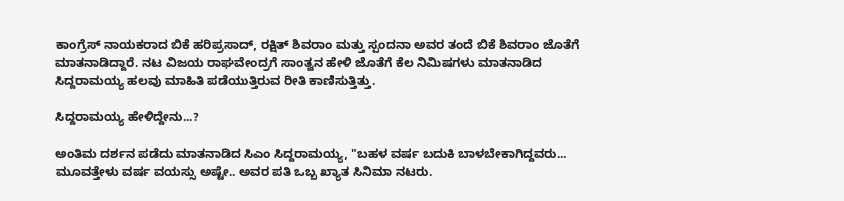ಕಾಂಗ್ರೆಸ್ ನಾಯಕರಾದ ಬಿಕೆ ಹರಿಪ್ರಸಾದ್, ರಕ್ಷಿತ್ ಶಿವರಾಂ ಮತ್ತು ಸ್ಪಂದನಾ ಅವರ ತಂದೆ ಬಿಕೆ ಶಿವರಾಂ ಜೊತೆಗೆ ಮಾತನಾಡಿದ್ದಾರೆ. ನಟ ವಿಜಯ ರಾಘವೇಂದ್ರಗೆ ಸಾಂತ್ವನ ಹೇಳಿ ಜೊತೆಗೆ ಕೆಲ ನಿಮಿಷಗಳು ಮಾತನಾಡಿದ ಸಿದ್ದರಾಮಯ್ಯ ಹಲವು ಮಾಹಿತಿ ಪಡೆಯುತ್ತಿರುವ ರೀತಿ ಕಾಣಿಸುತ್ತಿತ್ತು.

ಸಿದ್ದರಾಮಯ್ಯ ಹೇಳಿದ್ದೇನು...?

ಅಂತಿಮ ದರ್ಶನ ಪಡೆದು ಮಾತನಾಡಿದ ಸಿಎಂ ಸಿದ್ದರಾಮಯ್ಯ, "ಬಹಳ ವರ್ಷ ಬದುಕಿ ಬಾಳಬೇಕಾಗಿದ್ದವರು... ಮೂವತ್ತೇಳು ವರ್ಷ ವಯಸ್ಸು ಅಷ್ಟೇ.. ಅವರ ಪತಿ ಒಬ್ಬ ಖ್ಯಾತ ಸಿನಿಮಾ ನಟರು.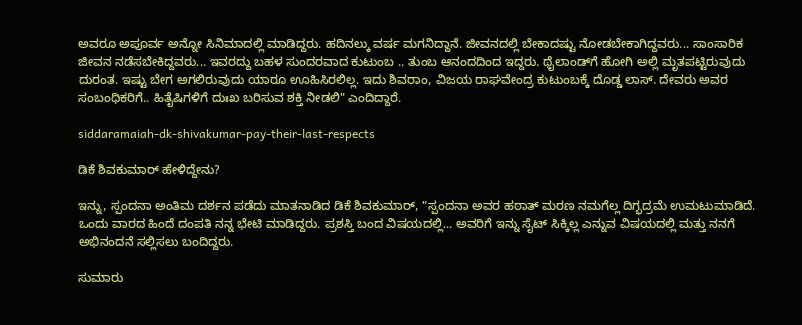ಅವರೂ ಅಪೂರ್ವ ಅನ್ನೋ ಸಿನಿಮಾದಲ್ಲಿ ಮಾಡಿದ್ದರು. ಹದಿನಲ್ಕು ವರ್ಷ ಮಗನಿದ್ದಾನೆ. ಜೀವನದಲ್ಲಿ ಬೇಕಾದಷ್ಟು ನೋಡಬೇಕಾಗಿದ್ದವರು... ಸಾಂಸಾರಿಕ ಜೀವನ ನಡೆಸಬೇಕಿದ್ದವರು... ಇವರದ್ದು ಬಹಳ ಸುಂದರವಾದ ಕುಟುಂಬ .. ತುಂಬ ಆನಂದದಿಂದ ಇದ್ದರು. ಥೈಲಾಂಡ್‌ಗೆ ಹೋಗಿ ಅಲ್ಲಿ ಮೃತಪಟ್ಟಿರುವುದು ದುರಂತ. ಇಷ್ಟು ಬೇಗ ಅಗಲಿರುವುದು ಯಾರೂ ಊಹಿಸಿರಲಿಲ್ಲ. ಇದು ಶಿವರಾಂ, ವಿಜಯ ರಾಘವೇಂದ್ರ ಕುಟುಂಬಕ್ಕೆ ದೊಡ್ಡ ಲಾಸ್. ದೇವರು ಅವರ ಸಂಬಂಧಿಕರಿಗೆ.. ಹಿತೈಷಿಗಳಿಗೆ ದುಃಖ ಬರಿಸುವ ಶಕ್ತಿ ನೀಡಲಿ" ಎಂದಿದ್ದಾರೆ.

siddaramaiah-dk-shivakumar-pay-their-last-respects

ಡಿಕೆ ಶಿವಕುಮಾರ್ ಹೇಳಿದ್ದೇನು?

ಇನ್ನು, ಸ್ಪಂದನಾ ಅಂತಿಮ ದರ್ಶನ ಪಡೆದು ಮಾತನಾಡಿದ ಡಿಕೆ ಶಿವಕುಮಾರ್, "ಸ್ಪಂದನಾ ಅವರ ಹಠಾತ್ ಮರಣ ನಮಗೆಲ್ಲ ದಿಗ್ಭದ್ರಮೆ ಉಮಟುಮಾಡಿದೆ. ಒಂದು ವಾರದ ಹಿಂದೆ ದಂಪತಿ ನನ್ನ ಭೇಟಿ ಮಾಡಿದ್ದರು. ಪ್ರಶಸ್ತಿ ಬಂದ ವಿಷಯದಲ್ಲಿ... ಅವರಿಗೆ ಇನ್ನು ಸೈಟ್ ಸಿಕ್ಕಿಲ್ಲ ಎನ್ನುವ ವಿಷಯದಲ್ಲಿ ಮತ್ತು ನನಗೆ ಅಭಿನಂದನೆ ಸಲ್ಲಿಸಲು ಬಂದಿದ್ದರು.

ಸುಮಾರು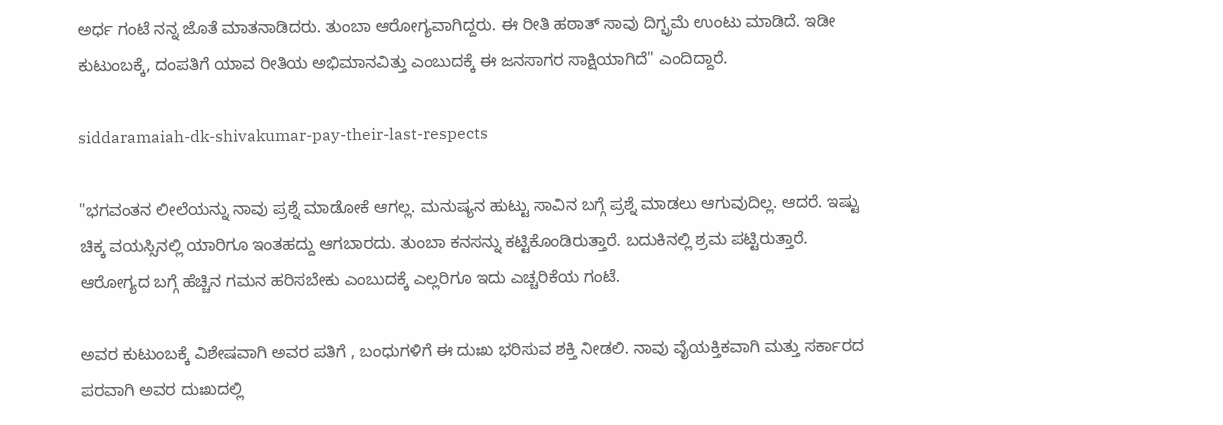ಅರ್ಧ ಗಂಟೆ ನನ್ನ ಜೊತೆ ಮಾತನಾಡಿದರು. ತುಂಬಾ ಆರೋಗ್ಯವಾಗಿದ್ದರು. ಈ ರೀತಿ ಹಠಾತ್ ಸಾವು ದಿಗ್ಭ್ರಮೆ ಉಂಟು ಮಾಡಿದೆ. ಇಡೀ ಕುಟುಂಬಕ್ಕೆ, ದಂಪತಿಗೆ ಯಾವ ರೀತಿಯ ಅಭಿಮಾನವಿತ್ತು ಎಂಬುದಕ್ಕೆ ಈ ಜನಸಾಗರ ಸಾಕ್ಷಿಯಾಗಿದೆ" ಎಂದಿದ್ದಾರೆ.

siddaramaiah-dk-shivakumar-pay-their-last-respects

"ಭಗವಂತನ ಲೀಲೆಯನ್ನು ನಾವು ಪ್ರಶ್ನೆ ಮಾಡೋಕೆ ಆಗಲ್ಲ. ಮನುಷ್ಯನ ಹುಟ್ಟು ಸಾವಿನ ಬಗ್ಗೆ ಪ್ರಶ್ನೆ ಮಾಡಲು ಆಗುವುದಿಲ್ಲ. ಆದರೆ. ಇಷ್ಟು ಚಿಕ್ಕ ವಯಸ್ಸಿನಲ್ಲಿ ಯಾರಿಗೂ ಇಂತಹದ್ದು ಆಗಬಾರದು. ತುಂಬಾ ಕನಸನ್ನು ಕಟ್ಟಿಕೊಂಡಿರುತ್ತಾರೆ. ಬದುಕಿನಲ್ಲಿ ಶ್ರಮ ಪಟ್ಟಿರುತ್ತಾರೆ. ಆರೋಗ್ಯದ ಬಗ್ಗೆ ಹೆಚ್ಚಿನ ಗಮನ ಹರಿಸಬೇಕು ಎಂಬುದಕ್ಕೆ ಎಲ್ಲರಿಗೂ ಇದು ಎಚ್ಚರಿಕೆಯ ಗಂಟೆ.

ಅವರ ಕುಟುಂಬಕ್ಕೆ ವಿಶೇಷವಾಗಿ ಅವರ ಪತಿಗೆ , ಬಂಧುಗಳಿಗೆ ಈ ದುಃಖ ಭರಿಸುವ ಶಕ್ತಿ ನೀಡಲಿ. ನಾವು ವೈಯಕ್ತಿಕವಾಗಿ ಮತ್ತು ಸರ್ಕಾರದ ಪರವಾಗಿ ಅವರ ದುಃಖದಲ್ಲಿ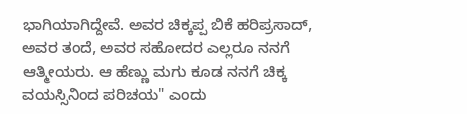ಭಾಗಿಯಾಗಿದ್ದೇವೆ. ಅವರ ಚಿಕ್ಕಪ್ಪ ಬಿಕೆ ಹರಿಪ್ರಸಾದ್, ಅವರ ತಂದೆ, ಅವರ ಸಹೋದರ ಎಲ್ಲರೂ ನನಗೆ ಆತ್ಮೀಯರು. ಆ ಹೆಣ್ಣು ಮಗು ಕೂಡ ನನಗೆ ಚಿಕ್ಕ ವಯಸ್ಸಿನಿಂದ ಪರಿಚಯ" ಎಂದು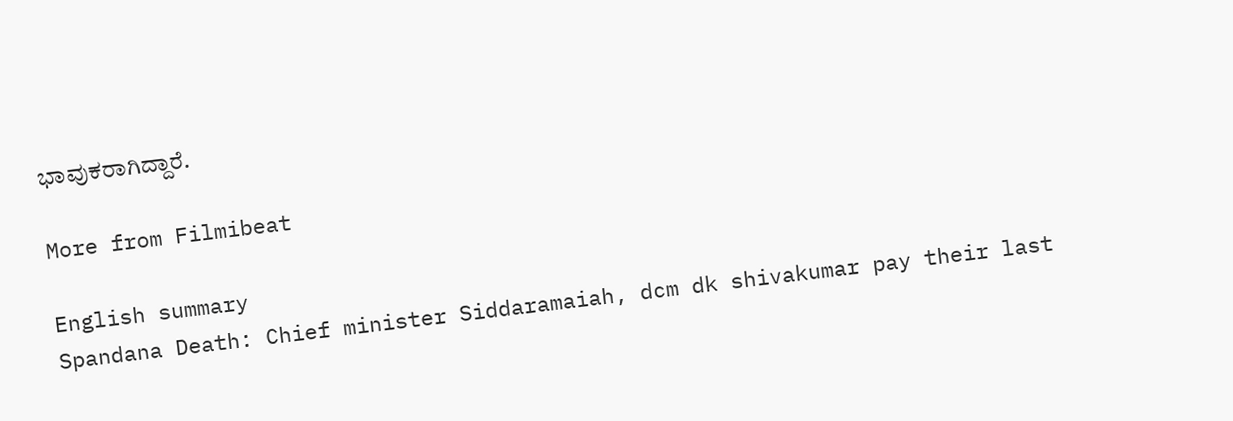ಭಾವುಕರಾಗಿದ್ದಾರೆ.

More from Filmibeat

English summary
Spandana Death: Chief minister Siddaramaiah, dcm dk shivakumar pay their last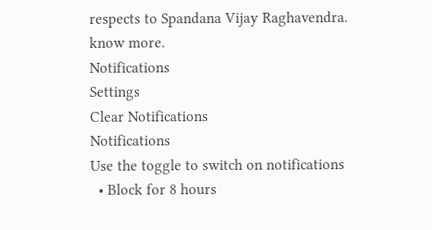respects to Spandana Vijay Raghavendra. know more.
Notifications
Settings
Clear Notifications
Notifications
Use the toggle to switch on notifications
  • Block for 8 hours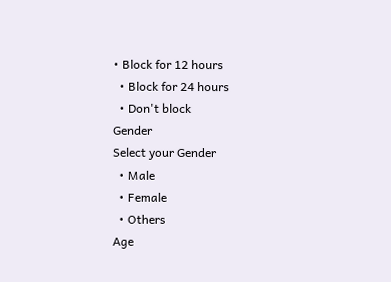• Block for 12 hours
  • Block for 24 hours
  • Don't block
Gender
Select your Gender
  • Male
  • Female
  • Others
Age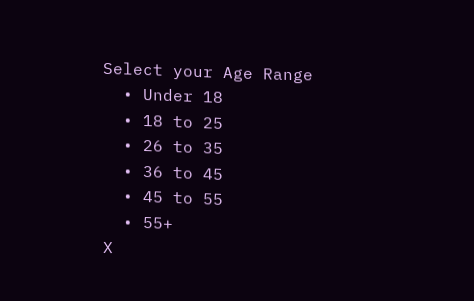Select your Age Range
  • Under 18
  • 18 to 25
  • 26 to 35
  • 36 to 45
  • 45 to 55
  • 55+
X